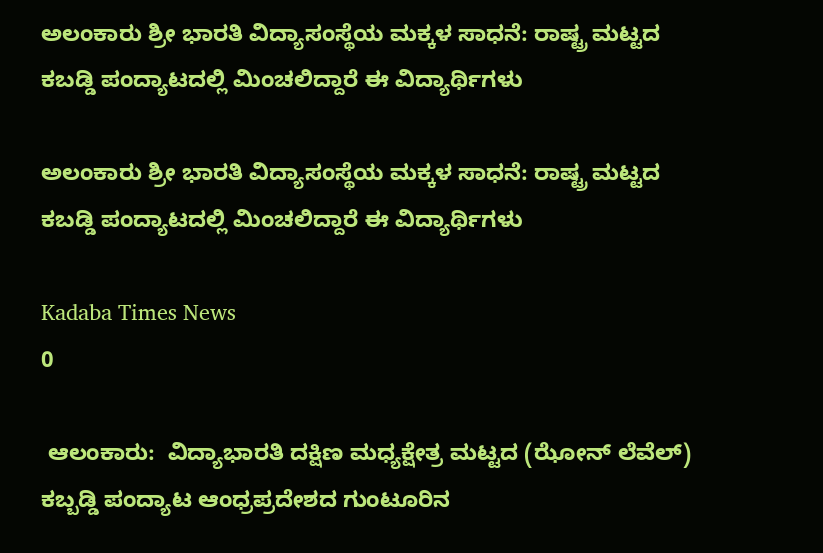ಅಲಂಕಾರು ಶ್ರೀ ಭಾರತಿ ವಿದ್ಯಾಸಂಸ್ಥೆಯ ಮಕ್ಕಳ ಸಾಧನೆ: ರಾಷ್ಟ್ರ ಮಟ್ಟದ ಕಬಡ್ಡಿ ಪಂದ್ಯಾಟದಲ್ಲಿ ಮಿಂಚಲಿದ್ದಾರೆ ಈ ವಿದ್ಯಾರ್ಥಿಗಳು

ಅಲಂಕಾರು ಶ್ರೀ ಭಾರತಿ ವಿದ್ಯಾಸಂಸ್ಥೆಯ ಮಕ್ಕಳ ಸಾಧನೆ: ರಾಷ್ಟ್ರ ಮಟ್ಟದ ಕಬಡ್ಡಿ ಪಂದ್ಯಾಟದಲ್ಲಿ ಮಿಂಚಲಿದ್ದಾರೆ ಈ ವಿದ್ಯಾರ್ಥಿಗಳು

Kadaba Times News
0

 ಆಲಂಕಾರು:  ವಿದ್ಯಾಭಾರತಿ ದಕ್ಷಿಣ ಮಧ್ಯಕ್ಷೇತ್ರ ಮಟ್ಟದ (ಝೋನ್ ಲೆವೆಲ್) ಕಬ್ಬಡ್ಡಿ ಪಂದ್ಯಾಟ ಆಂಧ್ರಪ್ರದೇಶದ ಗುಂಟೂರಿನ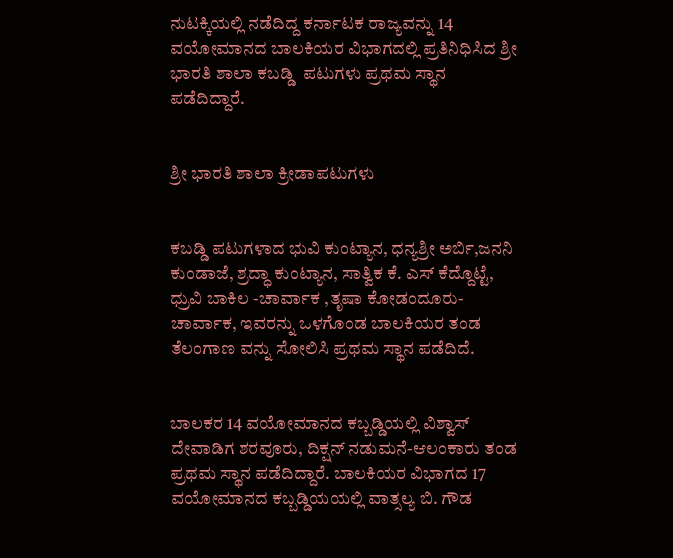ನುಟಕ್ಕಿಯಲ್ಲಿ ನಡೆದಿದ್ದ ಕರ್ನಾಟಕ ರಾಜ್ಯವನ್ನು 14 ವಯೋಮಾನದ ಬಾಲಕಿಯರ ವಿಭಾಗದಲ್ಲಿ ಪ್ರತಿನಿಧಿಸಿದ ಶ್ರೀ ಭಾರತಿ ಶಾಲಾ ಕಬಡ್ಡಿ  ಪಟುಗಳು ಪ್ರಥಮ ಸ್ಥಾನ ಪಡೆದಿದ್ದಾರೆ.


ಶ್ರೀ ಭಾರತಿ ಶಾಲಾ ಕ್ರೀಡಾಪಟುಗಳು


ಕಬಡ್ಡಿ ಪಟುಗಳಾದ ಭುವಿ ಕುಂಟ್ಯಾನ, ಧನ್ಯಶ್ರೀ ಅರ್ಬಿ,ಜನನಿ ಕುಂಡಾಜೆ, ಶ್ರದ್ಧಾ ಕುಂಟ್ಯಾನ, ಸಾತ್ವಿಕ ಕೆ. ಎಸ್ ಕೆದ್ದೊಟ್ಟೆ, ಧ್ರುವಿ ಬಾಕಿಲ -ಚಾರ್ವಾಕ ,ತೃಷಾ ಕೋಡಂದೂರು-ಚಾರ್ವಾಕ, ಇವರನ್ನು ಒಳಗೊಂಡ ಬಾಲಕಿಯರ ತಂಡ ತೆಲಂಗಾಣ ವನ್ನು ಸೋಲಿಸಿ ಪ್ರಥಮ ಸ್ಥಾನ ಪಡೆದಿದೆ.


ಬಾಲಕರ 14 ವಯೋಮಾನದ ಕಬ್ಬಡ್ಡಿಯಲ್ಲಿ ವಿಶ್ವಾಸ್ ದೇವಾಡಿಗ ಶರವೂರು, ದಿಕ್ಷನ್ ನಡುಮನೆ-ಆಲಂಕಾರು ತಂಡ ಪ್ರಥಮ ಸ್ಥಾನ ಪಡೆದಿದ್ದಾರೆ. ಬಾಲಕಿಯರ ವಿಭಾಗದ 17 ವಯೋಮಾನದ ಕಬ್ಬಡ್ಡಿಯಯಲ್ಲಿ ವಾತ್ಸಲ್ಯ ಬಿ. ಗೌಡ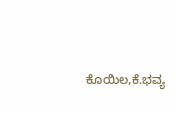ಕೊಯಿಲ,ಕೆ.ಭವ್ಯ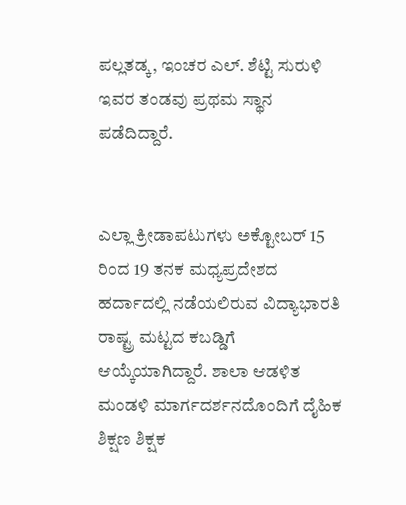ಪಲ್ಲತಡ್ಕ, ಇಂಚರ ಎಲ್. ಶೆಟ್ಟಿ ಸುರುಳಿ ಇವರ ತಂಡವು ಪ್ರಥಮ ಸ್ಥಾನ ಪಡೆದಿದ್ದಾರೆ.


ಎಲ್ಲಾ ಕ್ರೀಡಾಪಟುಗಳು ಅಕ್ಟೋಬರ್ 15 ರಿಂದ 19 ತನಕ ಮಧ್ಯಪ್ರದೇಶದ ಹರ್ದಾದಲ್ಲಿ ನಡೆಯಲಿರುವ ವಿದ್ಯಾಭಾರತಿ ರಾಷ್ಟ್ರ ಮಟ್ಟದ ಕಬಡ್ಡಿಗೆ ಆಯ್ಕೆಯಾಗಿದ್ದಾರೆ. ಶಾಲಾ ಆಡಳಿತ ಮಂಡಳಿ ಮಾರ್ಗದರ್ಶನದೊಂದಿಗೆ ದೈಹಿಕ ಶಿಕ್ಷಣ ಶಿಕ್ಷಕ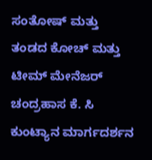ಸಂತೋಷ್ ಮತ್ತು  ತಂಡದ ಕೋಚ್ ಮತ್ತು ಟೀಮ್ ಮೇನೆಜರ್ ಚಂದ್ರಹಾಸ ಕೆ. ಸಿ ಕುಂಟ್ಯಾನ ಮಾರ್ಗದರ್ಶನ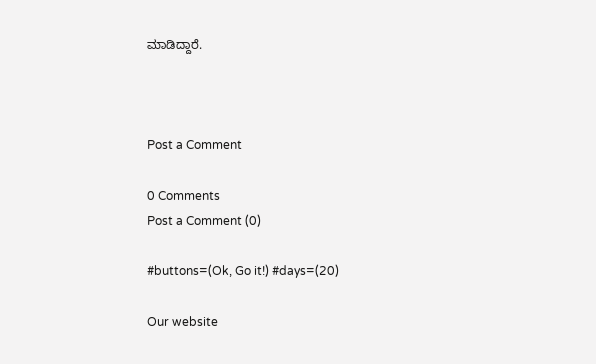ಮಾಡಿದ್ದಾರೆ.



Post a Comment

0 Comments
Post a Comment (0)

#buttons=(Ok, Go it!) #days=(20)

Our website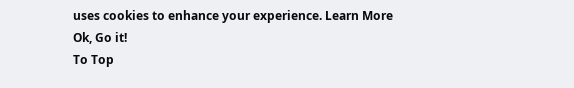uses cookies to enhance your experience. Learn More
Ok, Go it!
To Top